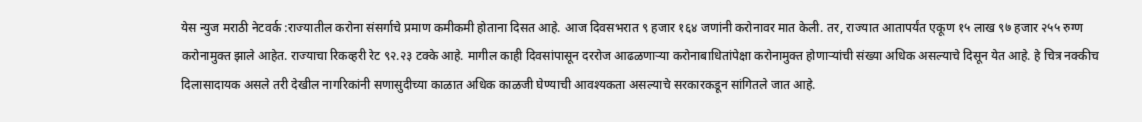येस न्युज मराठी नेटवर्क :राज्यातील करोना संसर्गाचे प्रमाण कमीकमी होताना दिसत आहे. आज दिवसभरात ९ हजार १६४ जणांनी करोनावर मात केली. तर, राज्यात आतापर्यंत एकूण १५ लाख ९७ हजार २५५ रुग्ण करोनामुक्त झाले आहेत. राज्याचा रिकव्हरी रेट ९२.२३ टक्के आहे. मागील काही दिवसांपासून दररोज आढळणाऱ्या करोनाबाधितांपेक्षा करोनामुक्त होणाऱ्यांची संख्या अधिक असल्याचे दिसून येत आहे. हे चित्र नक्कीच दिलासादायक असले तरी देखील नागरिकांनी सणासुदीच्या काळात अधिक काळजी घेण्याची आवश्यकता असल्याचे सरकारकडून सांगितले जात आहे.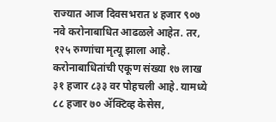राज्यात आज दिवसभरात ४ हजार ९०७ नवे करोनाबाधित आढळले आहेत. तर, १२५ रुग्णांचा मृत्यू झाला आहे. करोनाबाधितांची एकूण संख्या १७ लाख ३१ हजार ८३३ वर पोहचली आहे. यामध्ये ८८ हजार ७० ॲक्टिव्ह केसेस,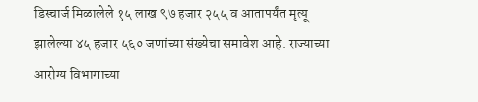डिस्चार्ज मिळालेले १५ लाख ९७ हजार २५५ व आतापर्यंत मृत्यू झालेल्या ४५ हजार ५६० जणांच्या संख्येचा समावेश आहे. राज्याच्या आरोग्य विभागाच्या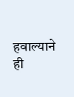हवाल्याने ही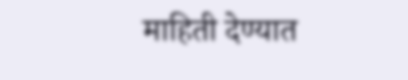माहिती देण्यात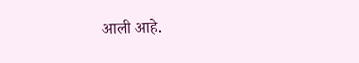आली आहे.